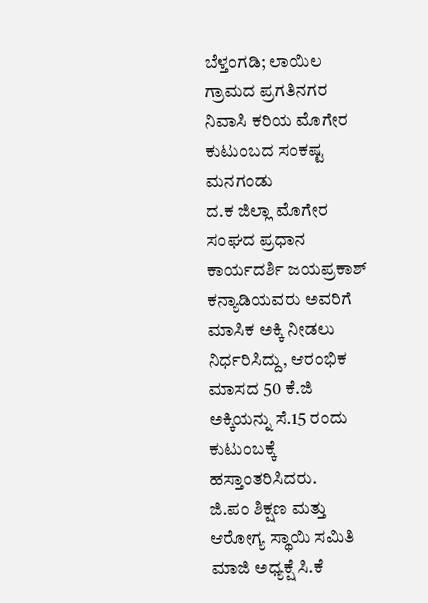ಬೆಳ್ತಂಗಡಿ; ಲಾಯಿಲ ಗ್ರಾಮದ ಪ್ರಗತಿನಗರ ನಿವಾಸಿ ಕರಿಯ ಮೊಗೇರ ಕುಟುಂಬದ ಸಂಕಷ್ಟ ಮನಗಂಡು
ದ.ಕ ಜಿಲ್ಲಾ ಮೊಗೇರ ಸಂಘದ ಪ್ರಧಾನ ಕಾರ್ಯದರ್ಶಿ ಜಯಪ್ರಕಾಶ್ ಕನ್ಯಾಡಿಯವರು ಅವರಿಗೆ ಮಾಸಿಕ ಅಕ್ಕಿ ನೀಡಲು ನಿರ್ಧರಿಸಿದ್ದು, ಆರಂಭಿಕ ಮಾಸದ 50 ಕೆ.ಜಿ ಅಕ್ಕಿಯನ್ನು ಸೆ.15 ರಂದು ಕುಟುಂಬಕ್ಕೆ ಹಸ್ತಾಂತರಿಸಿದರು.
ಜಿ.ಪಂ ಶಿಕ್ಷಣ ಮತ್ತು ಆರೋಗ್ಯ ಸ್ಥಾಯಿ ಸಮಿತಿ ಮಾಜಿ ಅಧ್ಯಕ್ಷೆ ಸಿ.ಕೆ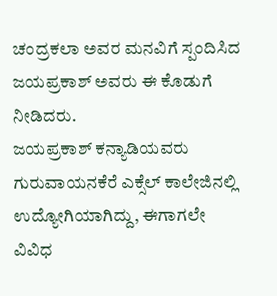ಚಂದ್ರಕಲಾ ಅವರ ಮನವಿಗೆ ಸ್ಪಂದಿಸಿದ ಜಯಪ್ರಕಾಶ್ ಅವರು ಈ ಕೊಡುಗೆ ನೀಡಿದರು.
ಜಯಪ್ರಕಾಶ್ ಕನ್ಯಾಡಿಯವರು ಗುರುವಾಯನಕೆರೆ ಎಕ್ಸೆಲ್ ಕಾಲೇಜಿನಲ್ಲಿ ಉದ್ಯೋಗಿಯಾಗಿದ್ದು, ಈಗಾಗಲೇ
ವಿವಿಧ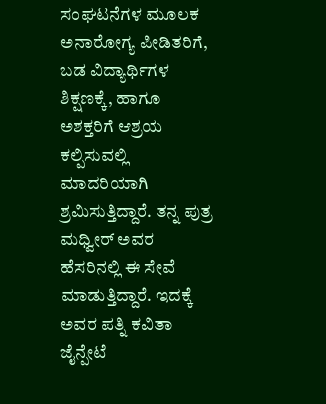ಸಂಘಟನೆಗಳ ಮೂಲಕ ಅನಾರೋಗ್ಯ ಪೀಡಿತರಿಗೆ, ಬಡ ವಿದ್ಯಾರ್ಥಿಗಳ ಶಿಕ್ಷಣಕ್ಕೆ, ಹಾಗೂ ಅಶಕ್ತರಿಗೆ ಆಶ್ರಯ ಕಲ್ಪಿಸುವಲ್ಲಿ ಮಾದರಿಯಾಗಿ ಶ್ರಮಿಸುತ್ತಿದ್ದಾರೆ. ತನ್ನ ಪುತ್ರ ಮಧ್ವೀರ್ ಅವರ ಹೆಸರಿನಲ್ಲಿ ಈ ಸೇವೆ ಮಾಡುತ್ತಿದ್ದಾರೆ. ಇದಕ್ಕೆ ಅವರ ಪತ್ನಿ ಕವಿತಾ ಜೈನ್ಪೇಟೆ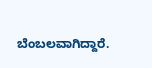ಬೆಂಬಲವಾಗಿದ್ದಾರೆ.